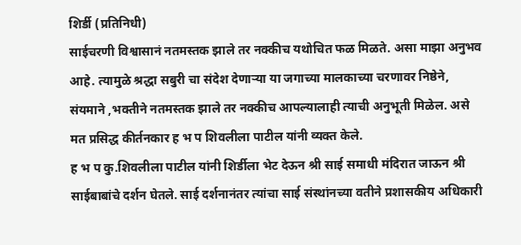शिर्डी (प्रतिनिधी)
साईचरणी विश्वासानं नतमस्तक झाले तर नक्कीच यथोचित फळ मिळते. असा माझा अनुभव आहे. त्यामुळे श्रद्धा सबुरी चा संदेश देणाऱ्या या जगाच्या मालकाच्या चरणावर निष्ठेने, संयमाने ,भक्तीने नतमस्तक झाले तर नक्कीच आपल्यालाही त्याची अनुभूती मिळेल. असे मत प्रसिद्ध कीर्तनकार ह भ प शिवलीला पाटील यांनी व्यक्त केले.
ह भ प कु.शिवलीला पाटील यांनी शिर्डीला भेट देऊन श्री साई समाधी मंदिरात जाऊन श्री साईबाबांचे दर्शन घेतले. साई दर्शनानंतर त्यांचा साई संस्थांनच्या वतीने प्रशासकीय अधिकारी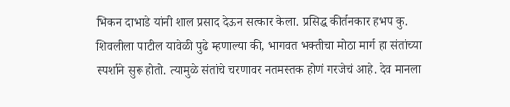भिकन दाभाडे यांनी शाल प्रसाद देऊन सत्कार केला. प्रसिद्ध कीर्तनकार हभप कु. शिवलीला पाटील यावेळी पुढे म्हणाल्या की, भागवत भक्तीचा मोठा मार्ग हा संतांच्या स्पर्शाने सुरू होतो. त्यामुळे संतांचे चरणावर नतमस्तक होणं गरजेचं आहे. देव मानला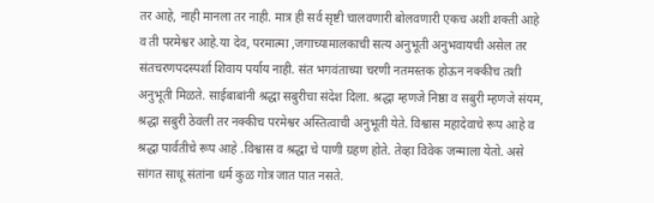तर आहे, नाही मानला तर नाही. मात्र ही सर्व सृष्टी चालवणारी बोलवणारी एकच अशी शक्ती आहे व ती परमेश्वर आहे.या देव, परमात्मा ,जगाच्यामालकाची सत्य अनुभूती अनुभवायची असेल तर संतचरणपदस्पर्शा शिवाय पर्याय नाही. संत भगवंताच्या चरणी नतमस्तक होऊन नक्कीच तशी अनुभूती मिळते. साईबाबांनी श्रद्धा सबुरीचा संदेश दिला. श्रद्धा म्हणजे निष्ठा व सबुरी म्हणजे संयम, श्रद्धा सबुरी ठेवली तर नक्कीच परमेश्वर अस्तित्वाची अनुभूती येते. विश्वास महादेवाचे रूप आहे व श्रद्धा पार्वतीचे रूप आहे .विश्वास व श्रद्धा चे पाणी ग्रहण होते. तेव्हा विवेक जन्माला येतो. असे सांगत साधू संतांना धर्म कुळ गोत्र जात पात नसते.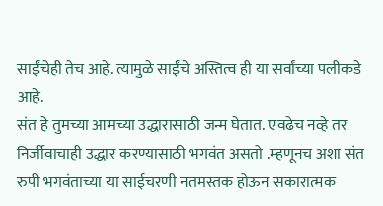साईंचेही तेच आहे. त्यामुळे साईंचे अस्तित्व ही या सर्वांच्या पलीकडे आहे.
संत हे तुमच्या आमच्या उद्धारासाठी जन्म घेतात. एवढेच नव्हे तर निर्जीवाचाही उद्धार करण्यासाठी भगवंत असतो .म्हणूनच अशा संत रुपी भगवंताच्या या साईचरणी नतमस्तक होऊन सकारात्मक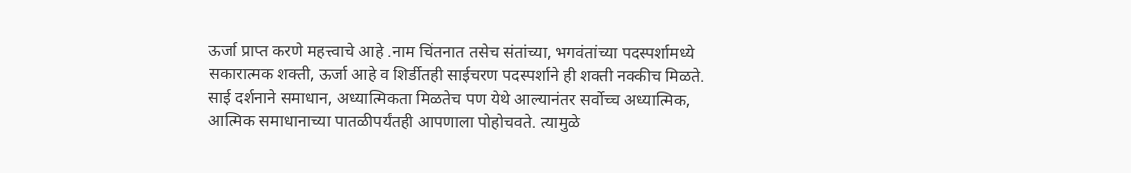ऊर्जा प्राप्त करणे महत्त्वाचे आहे .नाम चिंतनात तसेच संतांच्या, भगवंतांच्या पदस्पर्शामध्ये सकारात्मक शक्ती, ऊर्जा आहे व शिर्डीतही साईचरण पदस्पर्शाने ही शक्ती नक्कीच मिळते. साई दर्शनाने समाधान, अध्यात्मिकता मिळतेच पण येथे आल्यानंतर सर्वोच्च अध्यात्मिक, आत्मिक समाधानाच्या पातळीपर्यंतही आपणाला पोहोचवते. त्यामुळे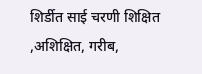शिर्डीत साई चरणी शिक्षित ,अशिक्षित, गरीब,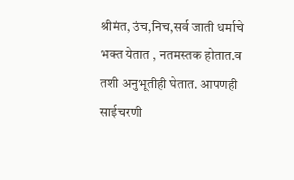श्रीमंत, उंच,निच,सर्व जाती धर्माचे भक्त येतात , नतमस्तक होतात.व तशी अनुभूतीही घेतात. आपणही साईचरणी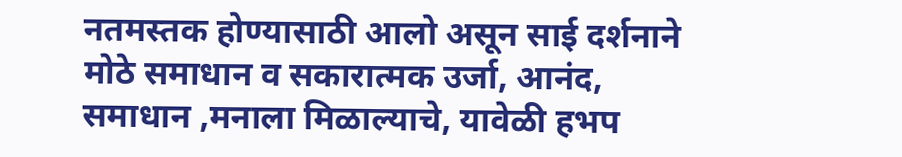नतमस्तक होण्यासाठी आलो असून साई दर्शनाने मोठे समाधान व सकारात्मक उर्जा, आनंद, समाधान ,मनाला मिळाल्याचे, यावेळी हभप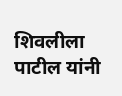शिवलीला पाटील यांनी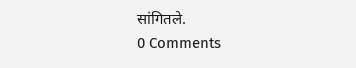सांगितले.
0 Comments